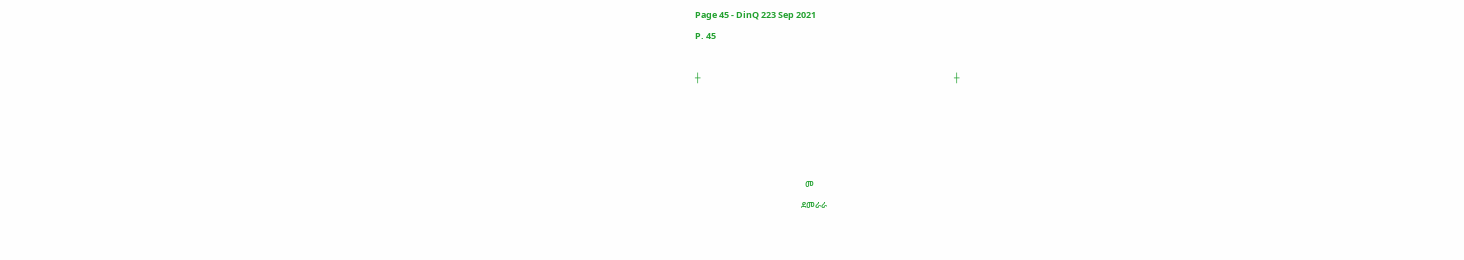Page 45 - DinQ 223 Sep 2021
P. 45

┼                                                                                                                               ┼




                                                       መ
                                                     ደመራራ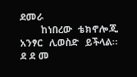ደመራ
       ከነበረው  ቴክኖሎጂ  አንፃር  ሊወስድ  ይችላል፡፡              ደ ደ መ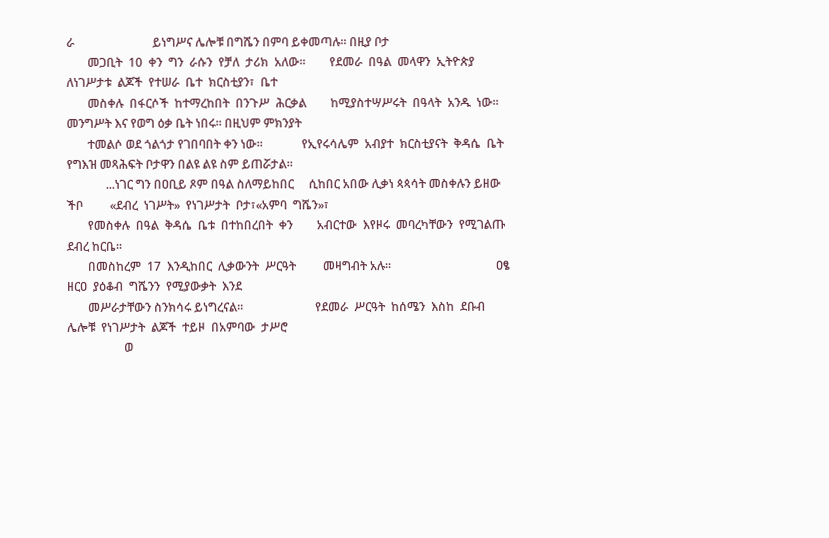ራ                          ይነግሥና ሌሎቹ በግሼን በምባ ይቀመጣሉ፡፡ በዚያ ቦታ
       መጋቢት  10  ቀን  ግን  ራሱን  የቻለ  ታሪክ  አለው፡፡        የደመራ  በዓል  መላዋን  ኢትዮጵያ           ለነገሥታቱ  ልጆች  የተሠራ  ቤተ  ክርስቲያን፣  ቤተ
       መስቀሉ  በፋርሶች  ከተማረከበት  በንጉሥ  ሕርቃል        ከሚያስተሣሥሩት  በዓላት  አንዱ  ነው፡፡   መንግሥት እና የወግ ዕቃ ቤት ነበሩ፡፡ በዚህም ምክንያት
       ተመልሶ ወደ ጎልጎታ የገበባበት ቀን ነው፡፡             የኢየሩሳሌም  አብያተ  ክርስቲያናት  ቅዳሴ  ቤት        የግእዝ መጻሕፍት ቦታዋን በልዩ ልዩ ስም ይጠሯታል፡፡
             ...ነገር ግን በዐቢይ ጾም በዓል ስለማይከበር     ሲከበር አበው ሊቃነ ጳጳሳት መስቀሉን ይዘው ችቦ         «ደብረ  ነገሥት»  የነገሥታት  ቦታ፣«አምባ  ግሼን»፣
       የመስቀሉ  በዓል  ቅዳሴ  ቤቱ  በተከበረበት  ቀን        አብርተው  እየዞሩ  መባረካቸውን  የሚገልጡ            ደብረ ከርቤ፡፡
       በመስከረም  17  እንዲከበር  ሊቃውንት  ሥርዓት         መዛግብት አሉ፡፡                                   ዐፄ  ዘርዐ  ያዕቆብ  ግሼንን  የሚያውቃት  እንደ
       መሥራታቸውን ስንክሳሩ ይነግረናል፡፡                        የደመራ  ሥርዓት  ከሰሜን  እስከ  ደቡብ       ሌሎቹ  የነገሥታት  ልጆች  ተይዞ  በአምባው  ታሥሮ
                   ወ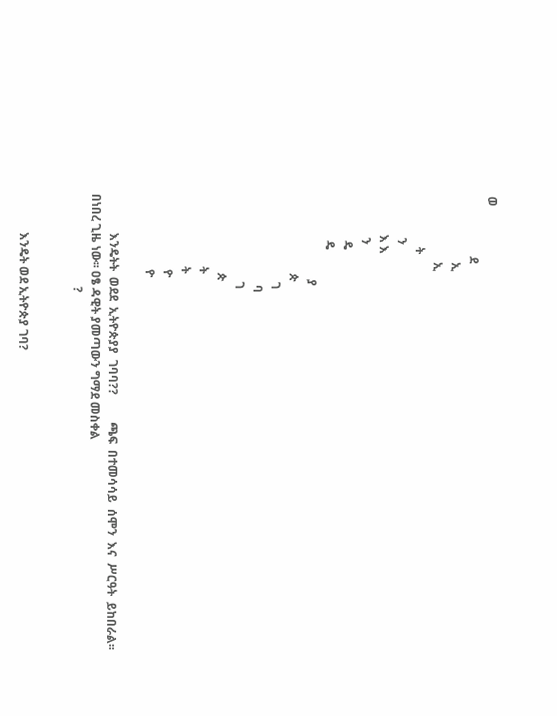ወ
                    ደ
                      ኢ
                      ኢ
                 ት
              ን
             እ እ
              ን
               ዴ
               ዴ
                            ያ
                          ጵ
                             ገ
                              ባ
                             ገ
                          ጵ
                        ት
                        ት
                         ዮ
                         ዮ

             እንዴትት  ወደደ  ኢትዮጵያያ  ገባባ??         ጫፍ  በተመሳሳይ  ሰሞን  እና  ሥርዓት  ይከበራል፡፡     በነበረ ጊዜ ነው፡፡ ዐፄ ዳዊት ያመጣውን ግማደ መስቀል
                               ?


             እንዴት ወደ ኢትዮጵያ ገባ?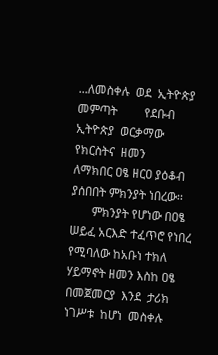...ለመስቀሉ  ወደ  ኢትዮጵያ  መምጣት         የደቡብ  ኢትዮጵያ  ወርቃማው  የክርስትና  ዘመን        ለማክበር ዐፄ ዘርዐ ያዕቆብ ያሰበበት ምክንያት ነበረው፡፡
       ምክንያት የሆነው በዐፄ ሠይፈ አርእድ ተፈጥሮ የነበረ       የሚባለው ከአቡነ ተክለ ሃይማኖት ዘመን እስከ ዐፄ        በመጀመርያ  እንደ  ታሪክ  ነገሥቱ  ከሆነ  መስቀሉ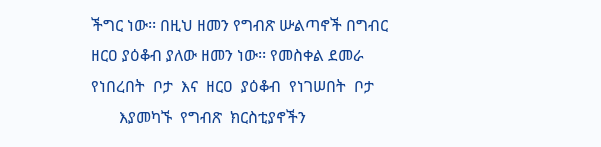ችግር ነው፡፡ በዚህ ዘመን የግብጽ ሡልጣኖች በግብር        ዘርዐ ያዕቆብ ያለው ዘመን ነው፡፡ የመስቀል ደመራ        የነበረበት  ቦታ  እና  ዘርዐ  ያዕቆብ  የነገሠበት  ቦታ
       እያመካኙ  የግብጽ  ክርስቲያኖችን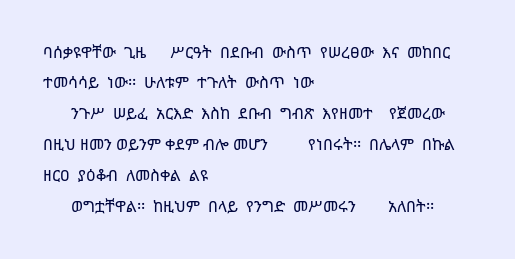ባሰቃዩዋቸው  ጊዜ      ሥርዓት  በደቡብ  ውስጥ  የሠረፀው  እና  መከበር       ተመሳሳይ  ነው፡፡  ሁለቱም  ተጉለት  ውስጥ  ነው
       ንጉሥ  ሠይፈ  አርእድ  እስከ  ደቡብ  ግብጽ  እየዘመተ    የጀመረው በዚህ ዘመን ወይንም ቀደም ብሎ መሆን          የነበሩት፡፡  በሌላም  በኩል  ዘርዐ  ያዕቆብ  ለመስቀል  ልዩ
       ወግቷቸዋል፡፡  ከዚህም  በላይ  የንግድ  መሥመሩን        አለበት፡፡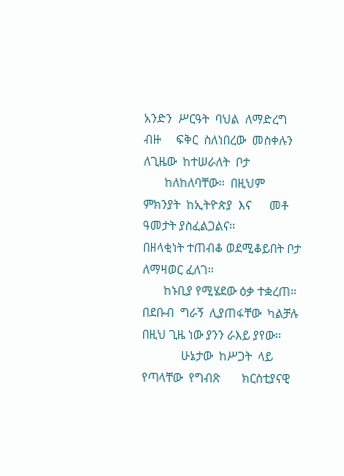አንድን  ሥርዓት  ባህል  ለማድረግ  ብዙ     ፍቅር  ስለነበረው  መስቀሉን  ለጊዜው  ከተሠራለት  ቦታ
       ከለከለባቸው፡፡  በዚህም  ምክንያት  ከኢትዮጵያ  እና      መቶ ዓመታት ያስፈልጋልና፡፡                      በዘላቂነት ተጠብቆ ወደሚቆይበት ቦታ ለማዛወር ፈለገ፡፡
       ከኑቢያ የሚሄደው ዕቃ ተቋረጠ፡፡                          በደቡብ  ግራኝ  ሊያጠፋቸው  ካልቻሉ          በዚህ ጊዜ ነው ያንን ራእይ ያየው፡፡
             ሁኔታው  ከሥጋት  ላይ  የጣላቸው  የግብጽ       ክርስቲያናዊ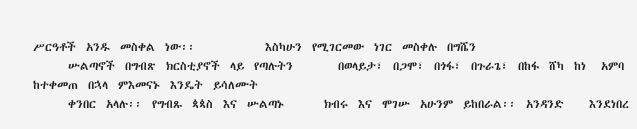ሥርዓቶች  አንዱ  መስቀል  ነው፡፡              እስካሁን  የሚገርመው  ነገር  መስቀሉ  በግሼን
       ሡልጣኖች  በግብጽ  ክርስቲያኖች  ላይ  የጣሉትን         በወላይታ፣  በጋሞ፣  በጎፋ፣  በጉራጌ፣  በከፋ  ሸካ  ከነ   አምባ  ከተቀመጠ  በኋላ  ምእመናኑ  እንዴት  ይሳለሙት
       ቀንበር  አላሉ፡፡  የግብጹ  ጳጳስ  እና  ሡልጣኑ        ክብሩ  እና  ሞገሡ  አሁንም  ይከበራል፡፡  አንዳንድ     እንደነበረ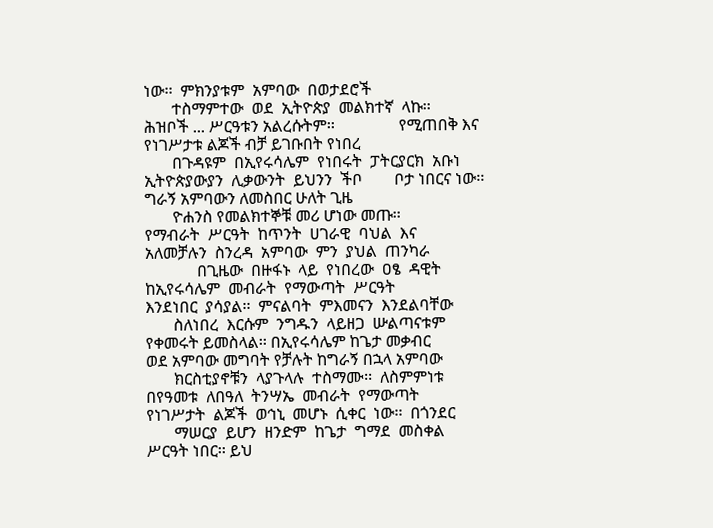ነው፡፡  ምክንያቱም  አምባው  በወታደሮች
       ተስማምተው  ወደ  ኢትዮጵያ  መልክተኛ  ላኩ፡፡          ሕዝቦች ... ሥርዓቱን አልረሱትም፡፡                የሚጠበቅ እና የነገሥታቱ ልጆች ብቻ ይገቡበት የነበረ
       በጉዳዩም  በኢየሩሳሌም  የነበሩት  ፓትርያርክ  አቡነ            ኢትዮጵያውያን  ሊቃውንት  ይህንን  ችቦ        ቦታ ነበርና ነው፡፡ ግራኝ አምባውን ለመስበር ሁለት ጊዜ
       ዮሐንስ የመልክተኞቹ መሪ ሆነው መጡ፡፡                የማብራት  ሥርዓት  ከጥንት  ሀገራዊ  ባህል  እና       አለመቻሉን  ስንረዳ  አምባው  ምን  ያህል  ጠንካራ
             በጊዜው  በዙፋኑ  ላይ  የነበረው  ዐፄ  ዳዊት    ከኢየሩሳሌም  መብራት  የማውጣት  ሥርዓት             እንደነበር  ያሳያል፡፡  ምናልባት  ምእመናን  እንደልባቸው
       ስለነበረ  እርሱም  ንግዱን  ላይዘጋ  ሡልጣናቱም         የቀመሩት ይመስላል፡፡ በኢየሩሳሌም ከጌታ መቃብር         ወደ አምባው መግባት የቻሉት ከግራኝ በኋላ አምባው
       ክርስቲያኖቹን  ላያጉላሉ  ተስማሙ፡፡  ለስምምነቱ         በየዓመቱ  ለበዓለ  ትንሣኤ  መብራት  የማውጣት         የነገሥታት  ልጆች  ወኅኒ  መሆኑ  ሲቀር  ነው፡፡  በጎንደር
       ማሠርያ  ይሆን  ዘንድም  ከጌታ  ግማደ  መስቀል         ሥርዓት ነበር፡፡ ይህ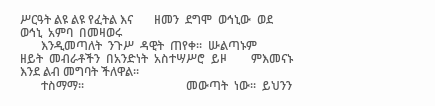ሥርዓት ልዩ ልዩ የፈትል እና       ዘመን  ደግሞ  ወኅኒው  ወደ  ወኅኒ  አምባ  በመዛወሩ
       እንዲመጣለት  ንጉሥ  ዳዊት  ጠየቀ፡፡  ሡልጣኑም         ዘይት  መብራቶችን  በአንድነት  አስተሣሥሮ  ይዞ        ምእመናኑ እንደ ልብ መግባት ችለዋል፡፡
       ተስማማ፡፡                                  መውጣት  ነው፡፡  ይህንን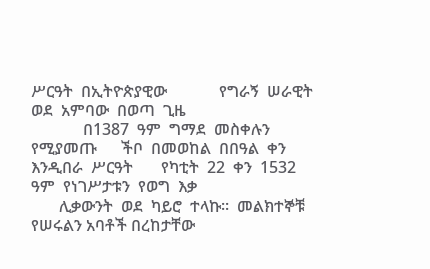ሥርዓት  በኢትዮጵያዊው             የግራኝ  ሠራዊት  ወደ  አምባው  በወጣ  ጊዜ
             በ1387  ዓም  ግማደ  መስቀሉን  የሚያመጡ      ችቦ  በመወከል  በበዓል  ቀን  እንዲበራ  ሥርዓት       የካቲት  22  ቀን  1532  ዓም  የነገሥታቱን  የወግ  እቃ
       ሊቃውንት  ወደ  ካይሮ  ተላኩ፡፡  መልክተኞቹ           የሠሩልን አባቶች በረከታቸው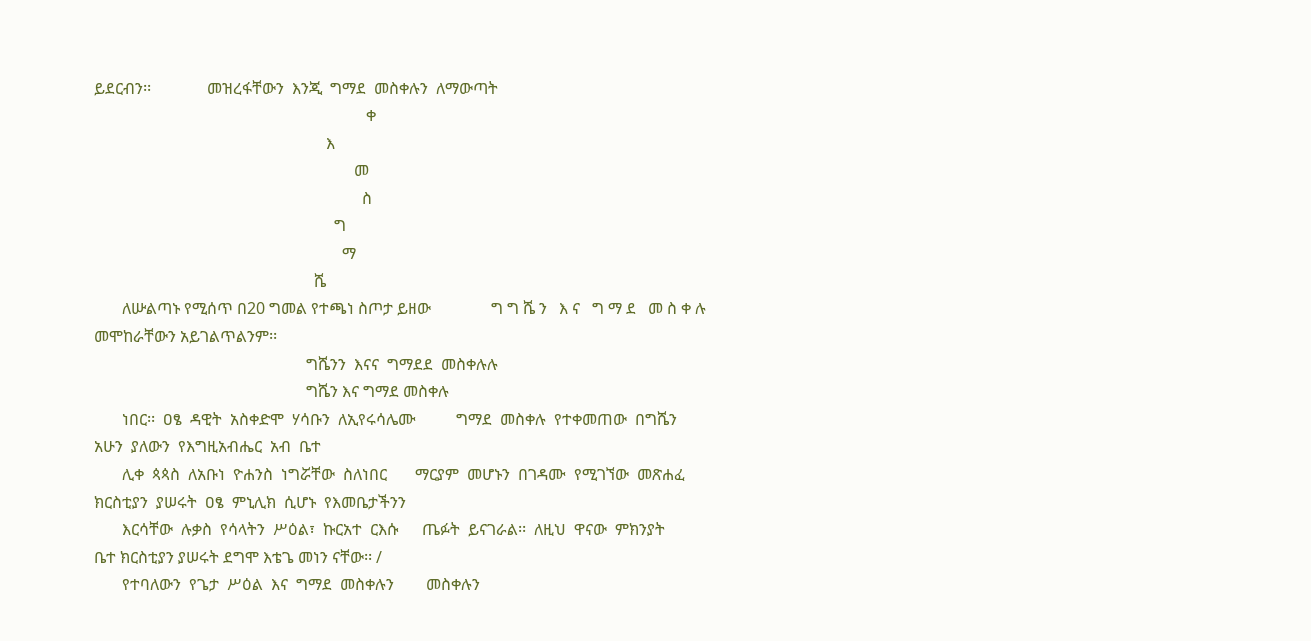ይደርብን፡፡              መዝረፋቸውን  እንጂ  ግማደ  መስቀሉን  ለማውጣት
                                                                    ቀ
                                                          እ
                                                                 መ
                                                                   ስ
                                                            ግ
                                                              ማ
                                                       ሼ
       ለሡልጣኑ የሚሰጥ በ20 ግመል የተጫነ ስጦታ ይዘው               ግ ግ ሼ ን   እ ና   ግ ማ ደ   መ ስ ቀ ሉ  መሞከራቸውን አይገልጥልንም፡፡
                                                     ግሼንን  እናና  ግማደደ  መስቀሉሉ
                                                     ግሼን እና ግማደ መስቀሉ
       ነበር፡፡  ዐፄ  ዳዊት  አስቀድሞ  ሃሳቡን  ለኢየሩሳሌሙ          ግማደ  መስቀሉ  የተቀመጠው  በግሼን                አሁን  ያለውን  የእግዚአብሔር  አብ  ቤተ
       ሊቀ  ጳጳስ  ለአቡነ  ዮሐንስ  ነግሯቸው  ስለነበር       ማርያም  መሆኑን  በገዳሙ  የሚገኘው  መጽሐፈ          ክርስቲያን  ያሠሩት  ዐፄ  ምኒሊክ  ሲሆኑ  የእመቤታችንን
       እርሳቸው  ሉቃስ  የሳላትን  ሥዕል፣  ኩርአተ  ርእሱ      ጤፉት  ይናገራል፡፡  ለዚህ  ዋናው  ምክንያት          ቤተ ክርስቲያን ያሠሩት ደግሞ እቴጌ መነን ናቸው፡፡ /
       የተባለውን  የጌታ  ሥዕል  እና  ግማደ  መስቀሉን        መስቀሉን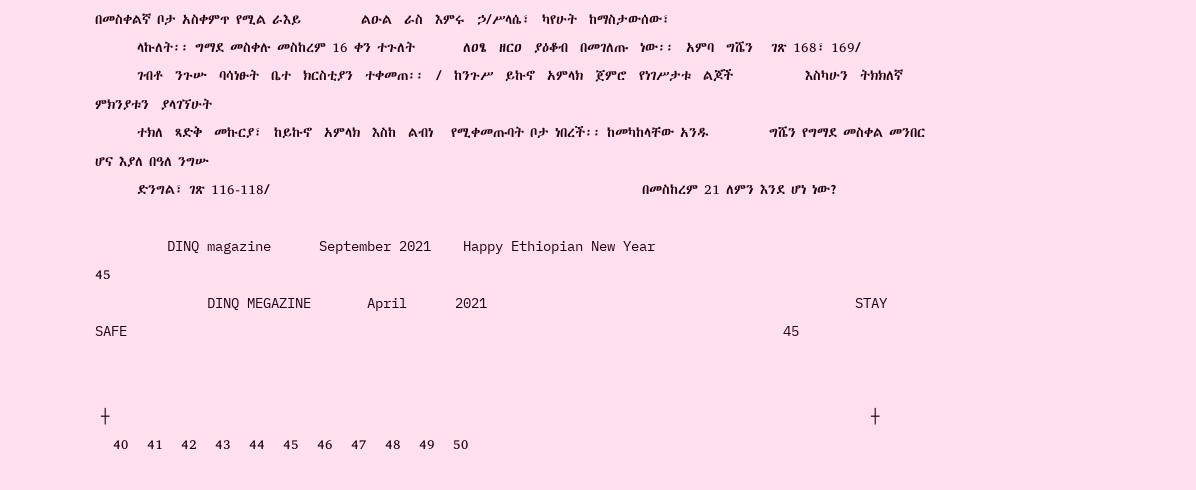በመስቀልኛ ቦታ አስቀምጥ የሚል ራእይ          ልዑል  ራስ  እምሩ  ኃ/ሥላሴ፣  ካየሁት  ከማስታውሰው፣
       ላኩለት፡፡ ግማደ መስቀሉ መስከረም 16 ቀን ተጉለት        ለዐፄ  ዘርዐ  ያዕቆብ  በመገለጡ  ነው፡፡  አምባ  ግሼን   ገጽ 168፣ 169/
       ገብቶ  ንጉሡ  ባሳነፁት  ቤተ  ክርስቲያን  ተቀመጠ፡፡  /  ከንጉሥ  ይኩኖ  አምላክ  ጀምሮ  የነገሥታቱ  ልጆች            እስካሁን  ትክክለኛ  ምክንያቱን  ያላገኘሁት
       ተክለ  ጻድቅ  መኩርያ፣  ከይኩኖ  አምላክ  እስከ  ልብነ   የሚቀመጡባት ቦታ ነበረች፡፡ ከመካከላቸው አንዱ          ግሼን የግማደ መስቀል መንበር ሆና እያለ በዓለ ንግሡ
       ድንግል፣ ገጽ 116-118/                                                              በመስከረም 21 ለምን እንደ ሆነ ነው?

         DINQ magazine      September 2021    Happy Ethiopian New Year                                                45
              DINQ MEGAZINE       April      2021                                              STAY SAFE                                                                                  45


 ┼                                                                                                                               ┼
   40   41   42   43   44   45   46   47   48   49   50